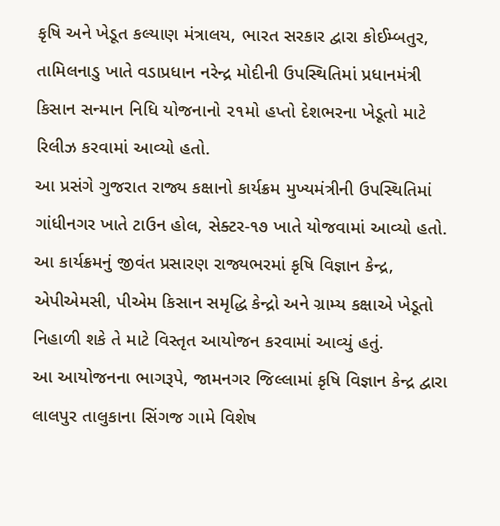કૃષિ અને ખેડૂત કલ્યાણ મંત્રાલય, ભારત સરકાર દ્વારા કોઈમ્બતુર, તામિલનાડુ ખાતે વડાપ્રધાન નરેન્દ્ર મોદીની ઉપસ્થિતિમાં પ્રધાનમંત્રી કિસાન સન્માન નિધિ યોજનાનો ૨૧મો હપ્તો દેશભરના ખેડૂતો માટે રિલીઝ કરવામાં આવ્યો હતો.
આ પ્રસંગે ગુજરાત રાજ્ય કક્ષાનો કાર્યક્રમ મુખ્યમંત્રીની ઉપસ્થિતિમાં ગાંધીનગર ખાતે ટાઉન હોલ, સેક્ટર-૧૭ ખાતે યોજવામાં આવ્યો હતો. આ કાર્યક્રમનું જીવંત પ્રસારણ રાજ્યભરમાં કૃષિ વિજ્ઞાન કેન્દ્ર, એપીએમસી, પીએમ કિસાન સમૃદ્ધિ કેન્દ્રો અને ગ્રામ્ય કક્ષાએ ખેડૂતો નિહાળી શકે તે માટે વિસ્તૃત આયોજન કરવામાં આવ્યું હતું.
આ આયોજનના ભાગરૂપે, જામનગર જિલ્લામાં કૃષિ વિજ્ઞાન કેન્દ્ર દ્વારા લાલપુર તાલુકાના સિંગજ ગામે વિશેષ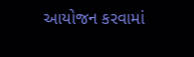આયોજન કરવામાં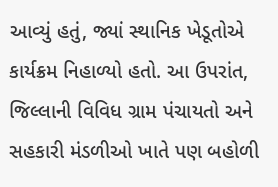આવ્યું હતું, જ્યાં સ્થાનિક ખેડૂતોએ કાર્યક્રમ નિહાળ્યો હતો. આ ઉપરાંત, જિલ્લાની વિવિધ ગ્રામ પંચાયતો અને સહકારી મંડળીઓ ખાતે પણ બહોળી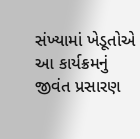સંખ્યામાં ખેડૂતોએ આ કાર્યક્રમનું જીવંત પ્રસારણ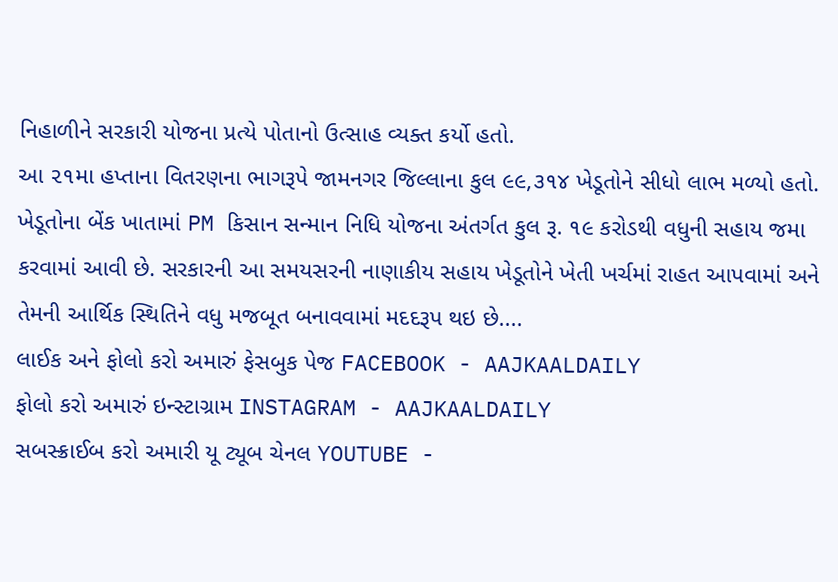નિહાળીને સરકારી યોજના પ્રત્યે પોતાનો ઉત્સાહ વ્યક્ત કર્યો હતો.
આ ૨૧મા હપ્તાના વિતરણના ભાગરૂપે જામનગર જિલ્લાના કુલ ૯૯,૩૧૪ ખેડૂતોને સીધો લાભ મળ્યો હતો. ખેડૂતોના બેંક ખાતામાં PM કિસાન સન્માન નિધિ યોજના અંતર્ગત કુલ રૂ. ૧૯ કરોડથી વધુની સહાય જમા કરવામાં આવી છે. સરકારની આ સમયસરની નાણાકીય સહાય ખેડૂતોને ખેતી ખર્ચમાં રાહત આપવામાં અને તેમની આર્થિક સ્થિતિને વધુ મજબૂત બનાવવામાં મદદરૂપ થઇ છે....
લાઈક અને ફોલો કરો અમારું ફેસબુક પેજ FACEBOOK - AAJKAALDAILY
ફોલો કરો અમારું ઇન્સ્ટાગ્રામ INSTAGRAM - AAJKAALDAILY
સબસ્ક્રાઈબ કરો અમારી યૂ ટ્યૂબ ચેનલ YOUTUBE -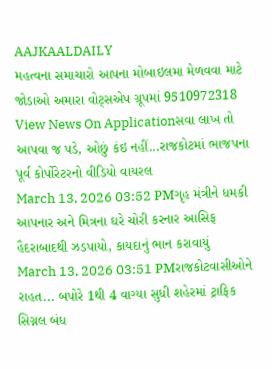AAJKAALDAILY
મહત્વના સમાચારો આપના મોબાઇલમા મેળવવા માટે જોડાઓ અમારા વોટ્સએપ ગ્રૂપમાં 9510972318
View News On Applicationસવા લાખ તો આપવા જ પડે, ઓછું કંઇ નહીં...રાજકોટમાં ભાજપના પૂર્વ કોર્પોરેટરનો વીડિયો વાયરલ
March 13, 2026 03:52 PMગૃહ મંત્રીને ધમકી આપનાર અને મિત્રના ઘરે ચોરી કરનાર આસિફ હૈદરાબાદથી ઝડપાયો, કાયદાનું ભાન કરાવાયું
March 13, 2026 03:51 PMરાજકોટવાસીઓને રાહત... બપોરે 1થી 4 વાગ્યા સુધી શહેરમાં ટ્રાફિક સિગ્નલ બંધ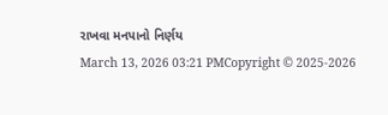રાખવા મનપાનો નિર્ણય
March 13, 2026 03:21 PMCopyright © 2025-2026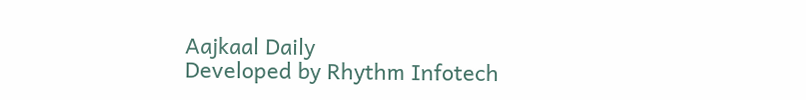Aajkaal Daily
Developed by Rhythm Infotech